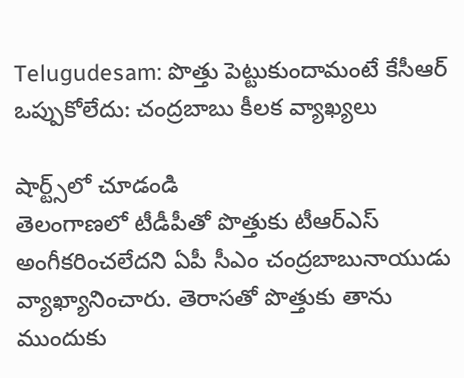Telugudesam: పొత్తు పెట్టుకుందామంటే కేసీఆర్ ఒప్పుకోలేదు: చంద్రబాబు కీలక వ్యాఖ్యలు

షార్ట్స్‌లో చూడండి
తెలంగాణలో టీడీపీతో పొత్తుకు టీఆర్ఎస్ అంగీకరించలేదని ఏపీ సీఎం చంద్రబాబునాయుడు వ్యాఖ్యానించారు. తెరాసతో పొత్తుకు తాను ముందుకు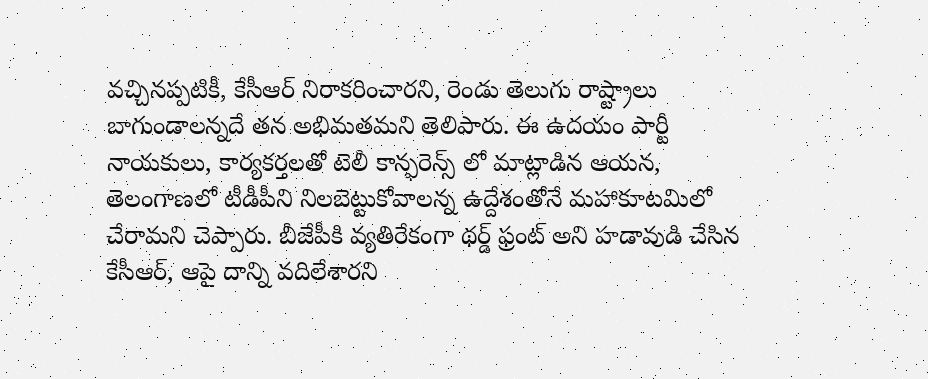వచ్చినప్పటికీ, కేసీఆర్ నిరాకరించారని, రెండు తెలుగు రాష్ట్రాలు బాగుండాలన్నదే తన అభిమతమని తెలిపారు. ఈ ఉదయం పార్టీ నాయకులు, కార్యకర్తలతో టెలీ కాన్ఫరెన్స్ లో మాట్లాడిన ఆయన, తెలంగాణలో టీడీపీని నిలబెట్టుకోవాలన్న ఉద్దేశంతోనే మహాకూటమిలో చేరామని చెప్పారు. బీజేపీకి వ్యతిరేకంగా థర్డ్ ఫ్రంట్ అని హడావుడి చేసిన కేసీఆర్, ఆపై దాన్ని వదిలేశారని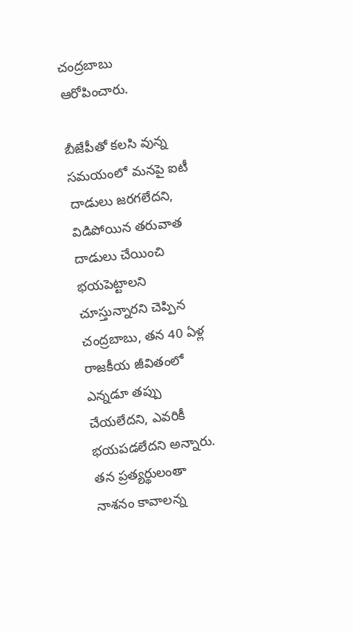చంద్రబాబు ఆరోపించారు.

బీజేపీతో కలసి వున్న సమయంలో మనపై ఐటీ దాడులు జరగలేదని, విడిపోయిన తరువాత దాడులు చేయించి భయపెట్టాలని చూస్తున్నారని చెప్పిన చంద్రబాబు, తన 40 ఏళ్ల రాజకీయ జీవితంలో ఎన్నడూ తప్పు చేయలేదని, ఎవరికీ భయపడలేదని అన్నారు. తన ప్రత్యర్థులంతా నాశనం కావాలన్న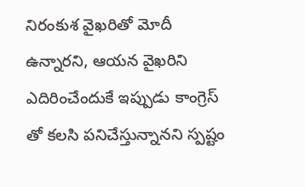నిరంకుశ వైఖరితో మోదీ ఉన్నారని, ఆయన వైఖరిని ఎదిరించేందుకే ఇప్పుడు కాంగ్రెస్ తో కలసి పనిచేస్తున్నానని స్పష్టం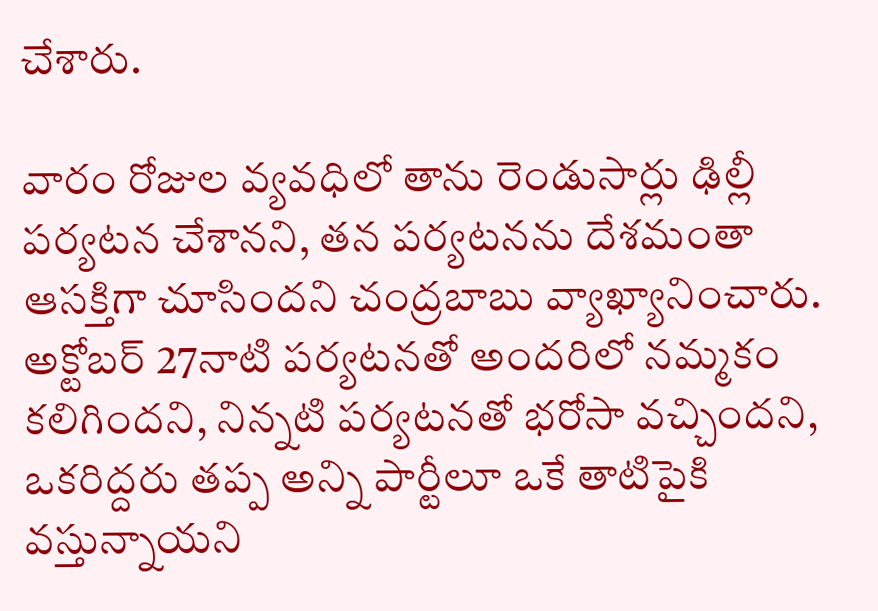చేశారు.

వారం రోజుల వ్యవధిలో తాను రెండుసార్లు ఢిల్లీ పర్యటన చేశానని, తన పర్యటనను దేశమంతా ఆసక్తిగా చూసిందని చంద్రబాబు వ్యాఖ్యానించారు. అక్టోబర్ 27నాటి పర్యటనతో అందరిలో నమ్మకం కలిగిందని, నిన్నటి పర్యటనతో భరోసా వచ్చిందని, ఒకరిద్దరు తప్ప అన్ని పార్టీలూ ఒకే తాటిపైకి వస్తున్నాయని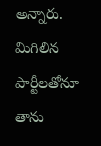అన్నారు. మిగిలిన పార్టీలతోనూ తాను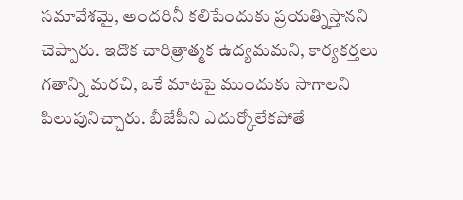సమావేశమై, అందరినీ కలిపేందుకు ప్రయత్నిస్తానని చెప్పారు. ఇదొక చారిత్రాత్మక ఉద్యమమని, కార్యకర్తలు గతాన్ని మరచి, ఒకే మాటపై ముందుకు సాగాలని పిలుపునిచ్చారు. బీజేపీని ఎదుర్కోలేకపోతే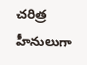చరిత్ర హీనులుగా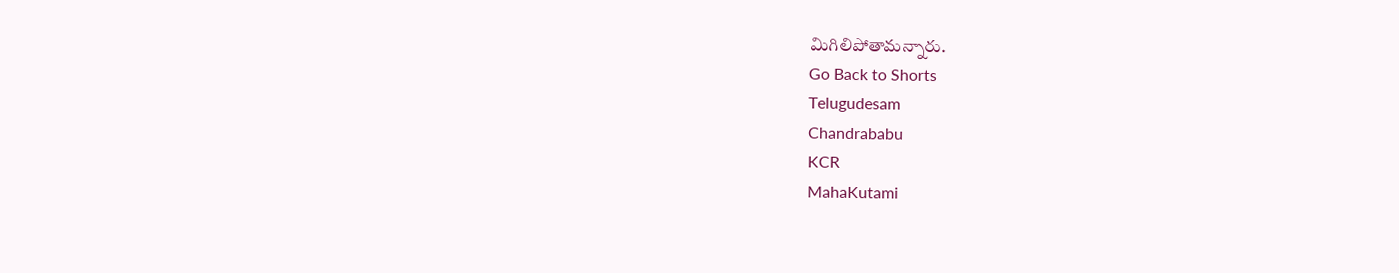మిగిలిపోతామన్నారు.
Go Back to Shorts
Telugudesam
Chandrababu
KCR
MahaKutami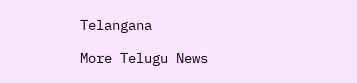Telangana

More Telugu News